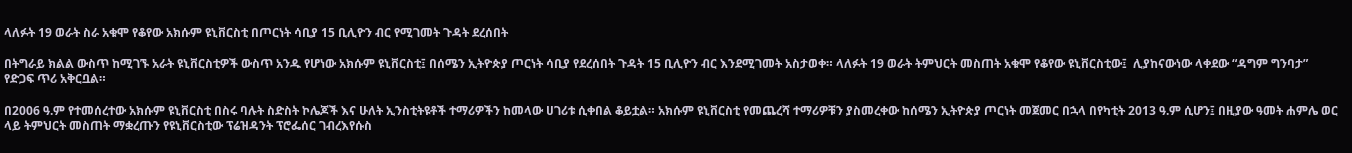ላለፉት 19 ወራት ስራ አቁሞ የቆየው አክሱም ዩኒቨርስቲ በጦርነት ሳቢያ 15 ቢሊዮን ብር የሚገመት ጉዳት ደረሰበት

በትግራይ ክልል ውስጥ ከሚገኙ አራት ዩኒቨርስቲዎች ውስጥ አንዱ የሆነው አክሱም ዩኒቨርስቲ፤ በሰሜን ኢትዮጵያ ጦርነት ሳቢያ የደረሰበት ጉዳት 15 ቢሊዮን ብር እንደሚገመት አስታወቀ። ላለፉት 19 ወራት ትምህርት መስጠት አቁሞ የቆየው ዩኒቨርስቲው፤  ሊያከናውነው ላቀደው “ዳግም ግንባታ” የድጋፍ ጥሪ አቅርቧል።

በ2006 ዓ.ም የተመሰረተው አክሱም ዩኒቨርስቲ በስሩ ባሉት ስድስት ኮሌጆች እና ሁለት ኢንስቲትዩቶች ተማሪዎችን ከመላው ሀገሪቱ ሲቀበል ቆይቷል። አክሱም ዩኒቨርስቲ የመጨረሻ ተማሪዎቹን ያስመረቀው ከሰሜን ኢትዮጵያ ጦርነት መጀመር በኋላ በየካቲት 2013 ዓ.ም ሲሆን፤ በዚያው ዓመት ሐምሌ ወር ላይ ትምህርት መስጠት ማቋረጡን የዩኒቨርስቲው ፕሬዝዳንት ፕሮፌሰር ገብረእየሱስ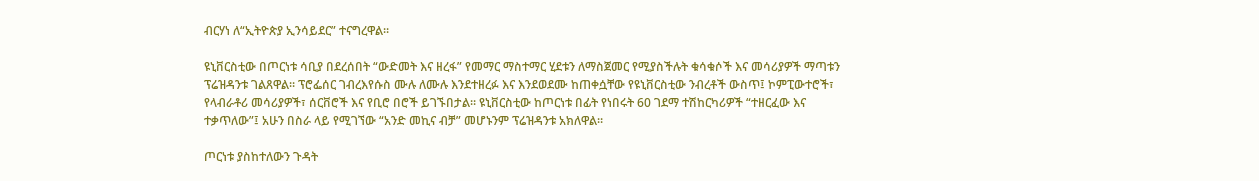ብርሃነ ለ“ኢትዮጵያ ኢንሳይደር” ተናግረዋል።

ዩኒቨርስቲው በጦርነቱ ሳቢያ በደረሰበት “ውድመት እና ዘረፋ” የመማር ማስተማር ሂደቱን ለማስጀመር የሚያስችሉት ቁሳቁሶች እና መሳሪያዎች ማጣቱን ፕሬዝዳንቱ ገልጸዋል። ፕሮፌሰር ገብረእየሱስ ሙሉ ለሙሉ እንደተዘረፉ እና እንደወደሙ ከጠቀሷቸው የዩኒቨርስቲው ንብረቶች ውስጥ፤ ኮምፒውተሮች፣ የላብራቶሪ መሳሪያዎች፣ ሰርቨሮች እና የቢሮ በሮች ይገኙበታል። ዩኒቨርስቲው ከጦርነቱ በፊት የነበሩት 60 ገደማ ተሽከርካሪዎች “ተዘርፈው እና ተቃጥለው”፤ አሁን በስራ ላይ የሚገኘው “አንድ መኪና ብቻ” መሆኑንም ፕሬዝዳንቱ አክለዋል።

ጦርነቱ ያስከተለውን ጉዳት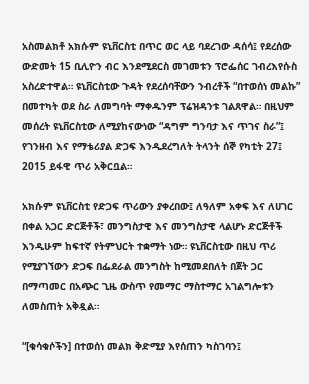አስመልክቶ አክሱም ዩኒቨርስቲ በጥር ወር ላይ ባደረገው ዳሰሳ፤ የደረሰው ውድመት 15 ቢሊዮን ብር እንደሚደርስ መገመቱን ፕሮፌሰር ገብረእየሱስ አስረድተዋል። ዩኒቨርስቲው ጉዳት የደረሰባቸውን ንብረቶች “በተወሰነ መልኩ” በመተካት ወደ ስራ ለመግባት ማቀዱንም ፕሬዝዳንቱ ገልጸዋል። በዚህም መሰረት ዩኒቨርስቲው ለሚያከናውነው “ዳግም ግንባታ እና ጥገና ስራ”፤ የገንዘብ እና የማቴሪያል ድጋፍ እንዲደረግለት ትላንት ሰኞ የካቲት 27፤ 2015 ይፋዊ ጥሪ አቅርቧል።

አክሱም ዩኒቨርስቲ የድጋፍ ጥሪውን ያቀረበው፤ ለዓለም አቀፍ እና ለሀገር በቀል አጋር ድርጅቶች፣ መንግስታዊ እና መንግስታዊ ላልሆኑ ድርጅቶች እንዲሁም ከፍተኛ የትምህርት ተቋማት ነው። ዩኒቨርስቲው በዚህ ጥሪ የሚያገኘውን ድጋፍ በፌደራል መንግስት ከሚመደበለት በጀት ጋር በማጣመር በአጭር ጊዜ ውስጥ የመማር ማስተማር አገልግሎቱን ለመስጠት አቅዷል።

“[ቁሳቁሶችን] በተወሰነ መልክ ቅድሚያ እየሰጠን ካስገባን፤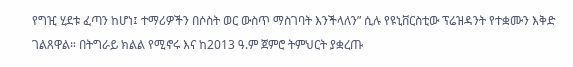የግዢ ሂደቱ ፈጣን ከሆነ፤ ተማሪዎችን በሶስት ወር ውስጥ ማስገባት እንችላለን” ሲሉ የዩኒቨርስቲው ፕሬዝዳንት የተቋሙን እቅድ ገልጸዋል። በትግራይ ክልል የሚኖሩ እና ከ2013 ዓ.ም ጀምሮ ትምህርት ያቋረጡ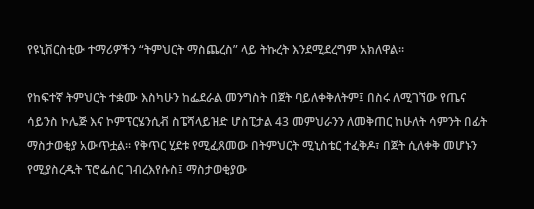የዩኒቨርስቲው ተማሪዎችን “ትምህርት ማስጨረስ” ላይ ትኩረት እንደሚደረግም አክለዋል።

የከፍተኛ ትምህርት ተቋሙ እስካሁን ከፌደራል መንግስት በጀት ባይለቀቅለትም፤ በስሩ ለሚገኘው የጤና ሳይንስ ኮሌጅ እና ኮምፕርሄንሲቭ ስፔሻላይዝድ ሆስፒታል 43 መምህራንን ለመቅጠር ከሁለት ሳምንት በፊት ማስታወቂያ አውጥቷል። የቅጥር ሂደቱ የሚፈጸመው በትምህርት ሚኒስቴር ተፈቅዶ፣ በጀት ሲለቀቅ መሆኑን የሚያስረዱት ፕሮፌሰር ገብረእየሱስ፤ ማስታወቂያው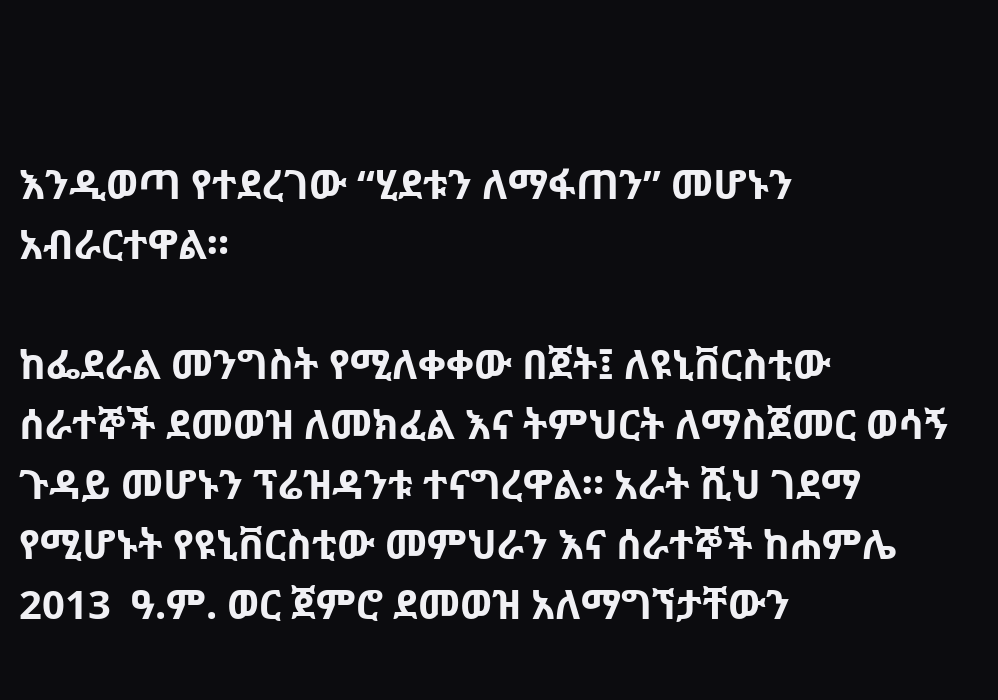እንዲወጣ የተደረገው “ሂደቱን ለማፋጠን” መሆኑን አብራርተዋል።

ከፌደራል መንግስት የሚለቀቀው በጀት፤ ለዩኒቨርስቲው ሰራተኞች ደመወዝ ለመክፈል እና ትምህርት ለማስጀመር ወሳኝ ጉዳይ መሆኑን ፕሬዝዳንቱ ተናግረዋል። አራት ሺህ ገደማ የሚሆኑት የዩኒቨርስቲው መምህራን እና ሰራተኞች ከሐምሌ 2013  ዓ.ም. ወር ጀምሮ ደመወዝ አለማግኘታቸውን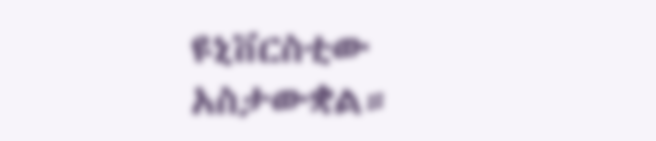ዩኒቨርስቲው አስታውቋል።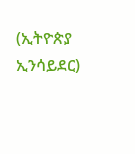(ኢትዮጵያ ኢንሳይደር)